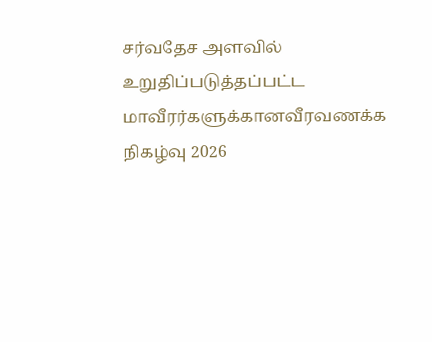சர்வதேச அளவில் உறுதிப்படுத்தப்பட்ட மாவீரர்களுக்கானவீரவணக்க நிகழ்வு 2026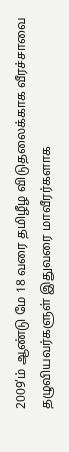2009’ம் ஆண்டு மே 18 வரை தமிழீழ விடுதலைக்காக வீரச்சாவை தழுவியவர்களுள் இதுவரை மாவீரர்களாக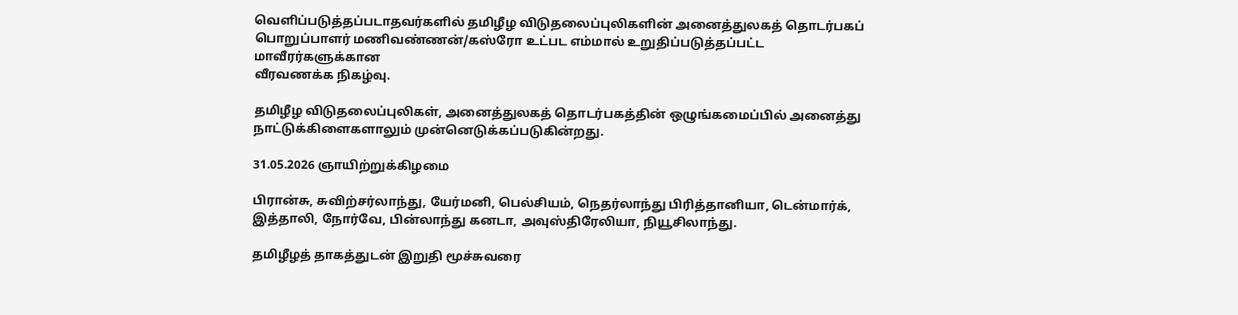வெளிப்படுத்தப்படாதவர்களில் தமிழீழ விடுதலைப்புலிகளின் அனைத்துலகத் தொடர்பகப் பொறுப்பாளர் மணிவண்ணன்/கஸ்ரோ உட்பட எம்மால் உறுதிப்படுத்தப்பட்ட மாவீரர்களுக்கான
வீரவணக்க நிகழ்வு.

தமிழீழ விடுதலைப்புலிகள், அனைத்துலகத் தொடர்பகத்தின் ஒழுங்கமைப்பில் அனைத்து நாட்டுக்கிளைகளாலும் முன்னெடுக்கப்படுகின்றது.

31.05.2026 ஞாயிற்றுக்கிழமை

பிரான்சு, சுவிற்சர்லாந்து, யேர்மனி, பெல்சியம், நெதர்லாந்து பிரித்தானியா, டென்மார்க், இத்தாலி, நோர்வே, பின்லாந்து கனடா, அவுஸ்திரேலியா, நியூசிலாந்து.

தமிழீழத் தாகத்துடன் இறுதி மூச்சுவரை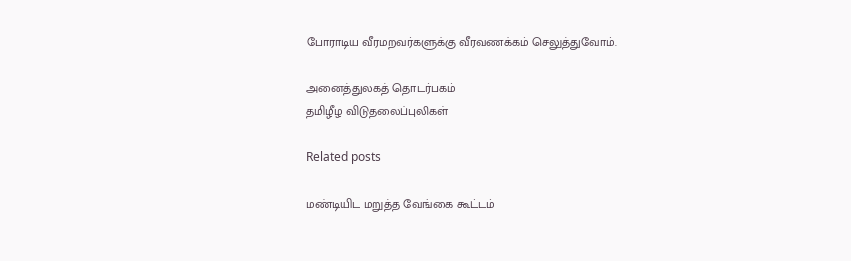போராடிய வீரமறவர்களுக்கு வீரவணக்கம் செலுத்துவோம்.

அனைத்துலகத் தொடர்பகம்
தமிழீழ விடுதலைப்புலிகள்

Related posts

மண்டியிட மறுத்த வேங்கை கூட்டம்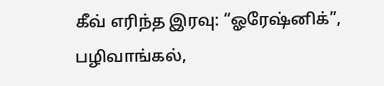கீவ் எரிந்த இரவு: “ஓரேஷ்னிக்”, பழிவாங்கல்,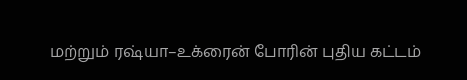மற்றும் ரஷ்யா–உக்ரைன் போரின் புதிய கட்டம்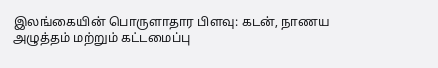இலங்கையின் பொருளாதார பிளவு: கடன், நாணய அழுத்தம் மற்றும் கட்டமைப்பு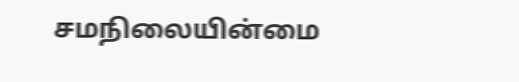சமநிலையின்மை